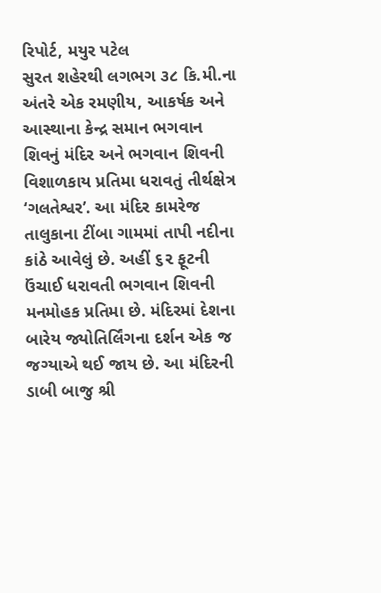રિપોર્ટ, મયુર પટેલ
સુરત શહેરથી લગભગ ૩૮ કિ.મી.ના અંતરે એક રમણીય, આકર્ષક અને આસ્થાના કેન્દ્ર સમાન ભગવાન શિવનું મંદિર અને ભગવાન શિવની વિશાળકાય પ્રતિમા ધરાવતું તીર્થક્ષેત્ર ‘ગલતેશ્વર’. આ મંદિર કામરેજ તાલુકાના ટીંબા ગામમાં તાપી નદીના કાંઠે આવેલું છે. અહીં ૬૨ ફૂટની ઉંચાઈ ધરાવતી ભગવાન શિવની મનમોહક પ્રતિમા છે. મંદિરમાં દેશના બારેય જ્યોતિર્લિંગના દર્શન એક જ જગ્યાએ થઈ જાય છે. આ મંદિરની ડાબી બાજુ શ્રી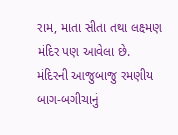રામ, માતા સીતા તથા લક્ષ્મણ મંદિર પણ આવેલા છે.
મંદિરની આજુબાજુ રમણીય બાગ-બગીચાનું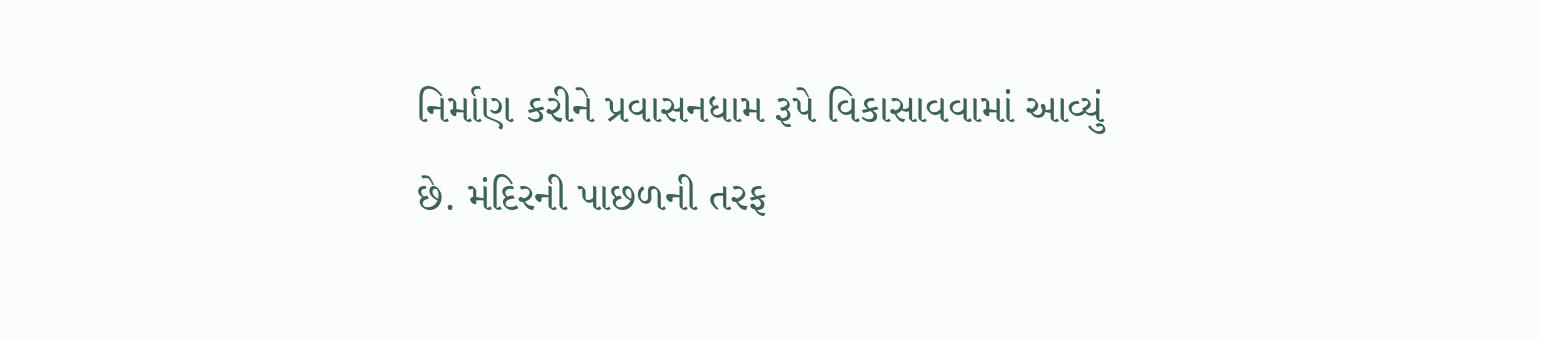નિર્માણ કરીને પ્રવાસનધામ રૂપે વિકાસાવવામાં આવ્યું છે. મંદિરની પાછળની તરફ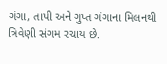ગંગા, તાપી અને ગુપ્ત ગંગાના મિલનથી ત્રિવેણી સંગમ રચાય છે.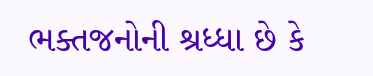ભક્તજનોની શ્રધ્ધા છે કે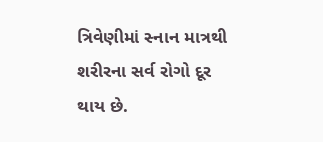ત્રિવેણીમાં સ્નાન માત્રથી શરીરના સર્વ રોગો દૂર થાય છે.